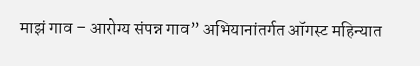माझं गाव – आरोग्य संपन्न गाव” अभियानांतर्गत ऑगस्ट महिन्यात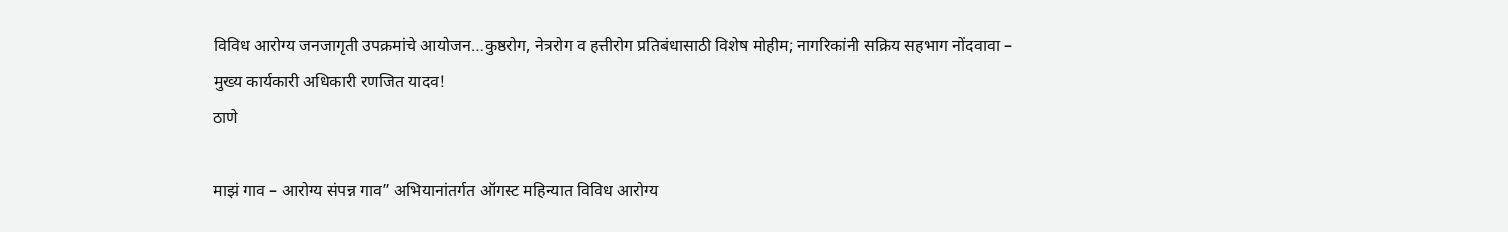विविध आरोग्य जनजागृती उपक्रमांचे आयोजन…कुष्ठरोग, नेत्ररोग व हत्तीरोग प्रतिबंधासाठी विशेष मोहीम; नागरिकांनी सक्रिय सहभाग नोंदवावा – मुख्य कार्यकारी अधिकारी रणजित यादव!
ठाणे

माझं गाव – आरोग्य संपन्न गाव” अभियानांतर्गत ऑगस्ट महिन्यात विविध आरोग्य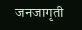जनजागृती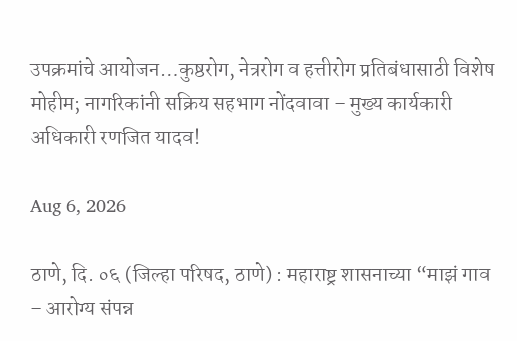उपक्रमांचे आयोजन…कुष्ठरोग, नेत्ररोग व हत्तीरोग प्रतिबंधासाठी विशेष मोहीम; नागरिकांनी सक्रिय सहभाग नोंदवावा – मुख्य कार्यकारी अधिकारी रणजित यादव!

Aug 6, 2026

ठाणे, दि. ०६ (जिल्हा परिषद, ठाणे) : महाराष्ट्र शासनाच्या “माझं गाव – आरोग्य संपन्न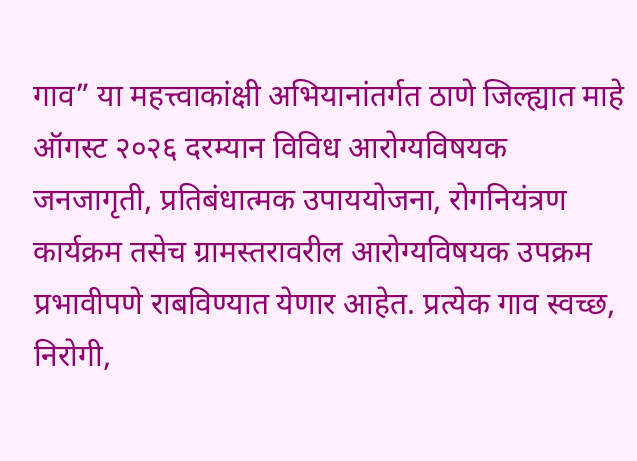गाव” या महत्त्वाकांक्षी अभियानांतर्गत ठाणे जिल्ह्यात माहे ऑगस्ट २०२६ दरम्यान विविध आरोग्यविषयक जनजागृती, प्रतिबंधात्मक उपाययोजना, रोगनियंत्रण कार्यक्रम तसेच ग्रामस्तरावरील आरोग्यविषयक उपक्रम प्रभावीपणे राबविण्यात येणार आहेत. प्रत्येक गाव स्वच्छ, निरोगी,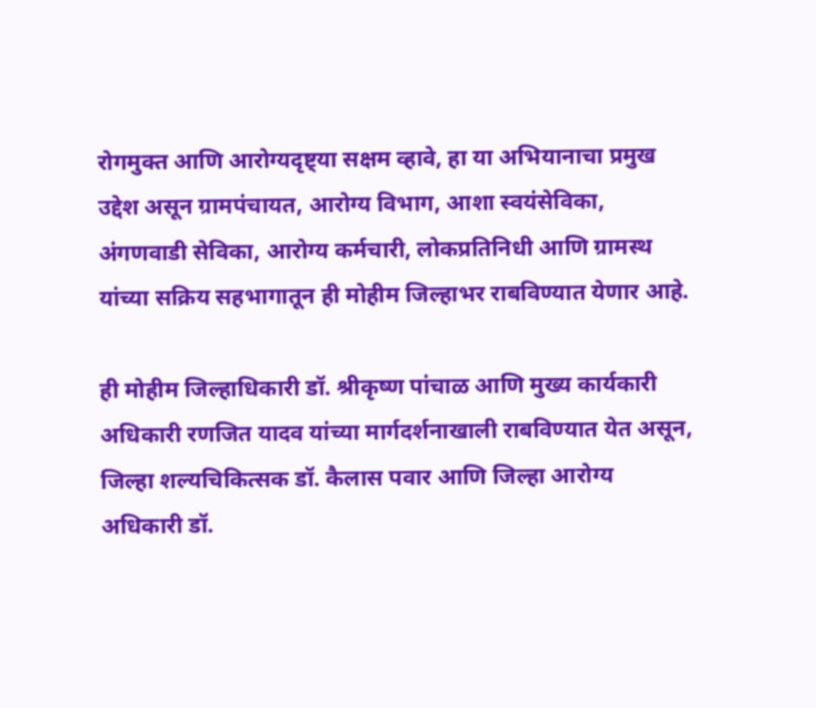रोगमुक्त आणि आरोग्यदृष्ट्या सक्षम व्हावे, हा या अभियानाचा प्रमुख उद्देश असून ग्रामपंचायत, आरोग्य विभाग, आशा स्वयंसेविका, अंगणवाडी सेविका, आरोग्य कर्मचारी, लोकप्रतिनिधी आणि ग्रामस्थ यांच्या सक्रिय सहभागातून ही मोहीम जिल्हाभर राबविण्यात येणार आहे.

ही मोहीम जिल्हाधिकारी डॉ. श्रीकृष्ण पांचाळ आणि मुख्य कार्यकारी अधिकारी रणजित यादव यांच्या मार्गदर्शनाखाली राबविण्यात येत असून, जिल्हा शल्यचिकित्सक डॉ. कैलास पवार आणि जिल्हा आरोग्य अधिकारी डॉ.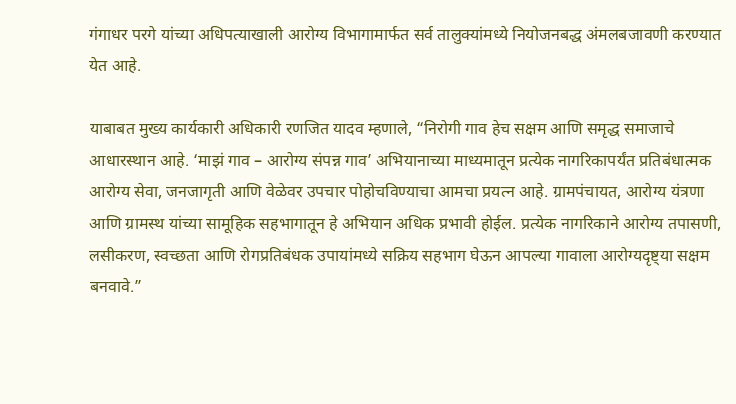गंगाधर परगे यांच्या अधिपत्याखाली आरोग्य विभागामार्फत सर्व तालुक्यांमध्ये नियोजनबद्ध अंमलबजावणी करण्यात येत आहे.

याबाबत मुख्य कार्यकारी अधिकारी रणजित यादव म्हणाले, “निरोगी गाव हेच सक्षम आणि समृद्ध समाजाचे आधारस्थान आहे. ‘माझं गाव – आरोग्य संपन्न गाव’ अभियानाच्या माध्यमातून प्रत्येक नागरिकापर्यंत प्रतिबंधात्मक आरोग्य सेवा, जनजागृती आणि वेळेवर उपचार पोहोचविण्याचा आमचा प्रयत्न आहे. ग्रामपंचायत, आरोग्य यंत्रणा आणि ग्रामस्थ यांच्या सामूहिक सहभागातून हे अभियान अधिक प्रभावी होईल. प्रत्येक नागरिकाने आरोग्य तपासणी, लसीकरण, स्वच्छता आणि रोगप्रतिबंधक उपायांमध्ये सक्रिय सहभाग घेऊन आपल्या गावाला आरोग्यदृष्ट्या सक्षम बनवावे.”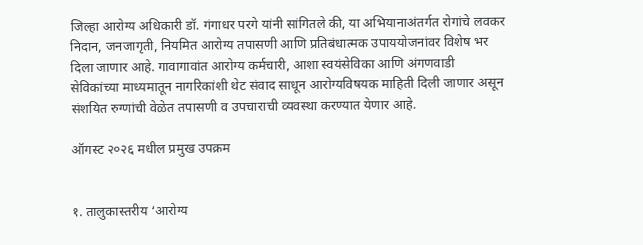जिल्हा आरोग्य अधिकारी डॉ. गंगाधर परगे यांनी सांगितले की, या अभियानाअंतर्गत रोगांचे लवकर निदान, जनजागृती, नियमित आरोग्य तपासणी आणि प्रतिबंधात्मक उपाययोजनांवर विशेष भर दिला जाणार आहे. गावागावांत आरोग्य कर्मचारी, आशा स्वयंसेविका आणि अंगणवाडी सेविकांच्या माध्यमातून नागरिकांशी थेट संवाद साधून आरोग्यविषयक माहिती दिली जाणार असून संशयित रुग्णांची वेळेत तपासणी व उपचाराची व्यवस्था करण्यात येणार आहे.

ऑगस्ट २०२६ मधील प्रमुख उपक्रम


१. तालुकास्तरीय ‘आरोग्य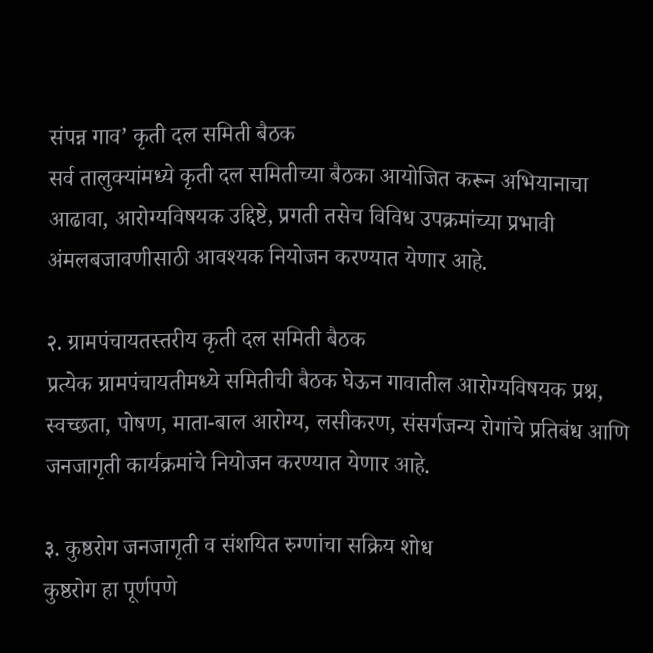संपन्न गाव’ कृती दल समिती बैठक
सर्व तालुक्यांमध्ये कृती दल समितीच्या बैठका आयोजित करून अभियानाचा आढावा, आरोग्यविषयक उद्दिष्टे, प्रगती तसेच विविध उपक्रमांच्या प्रभावी अंमलबजावणीसाठी आवश्यक नियोजन करण्यात येणार आहे.

२. ग्रामपंचायतस्तरीय कृती दल समिती बैठक
प्रत्येक ग्रामपंचायतीमध्ये समितीची बैठक घेऊन गावातील आरोग्यविषयक प्रश्न, स्वच्छता, पोषण, माता-बाल आरोग्य, लसीकरण, संसर्गजन्य रोगांचे प्रतिबंध आणि जनजागृती कार्यक्रमांचे नियोजन करण्यात येणार आहे.

३. कुष्ठरोग जनजागृती व संशयित रुग्णांचा सक्रिय शोध
कुष्ठरोग हा पूर्णपणे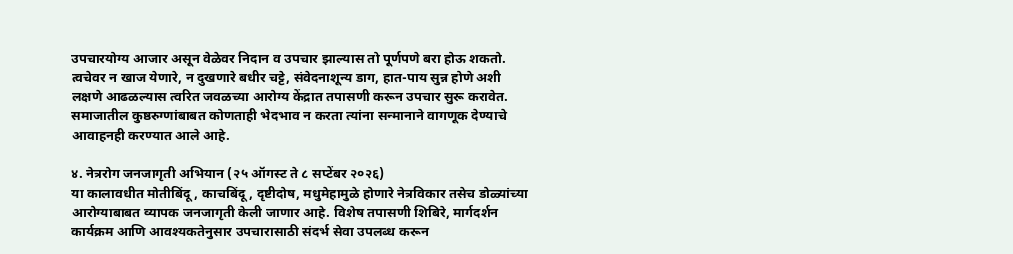उपचारयोग्य आजार असून वेळेवर निदान व उपचार झाल्यास तो पूर्णपणे बरा होऊ शकतो. त्वचेवर न खाज येणारे, न दुखणारे बधीर चट्टे, संवेदनाशून्य डाग, हात-पाय सुन्न होणे अशी लक्षणे आढळल्यास त्वरित जवळच्या आरोग्य केंद्रात तपासणी करून उपचार सुरू करावेत. समाजातील कुष्ठरुग्णांबाबत कोणताही भेदभाव न करता त्यांना सन्मानाने वागणूक देण्याचे आवाहनही करण्यात आले आहे.

४. नेत्ररोग जनजागृती अभियान (२५ ऑगस्ट ते ८ सप्टेंबर २०२६)
या कालावधीत मोतीबिंदू, काचबिंदू, दृष्टीदोष, मधुमेहामुळे होणारे नेत्रविकार तसेच डोळ्यांच्या आरोग्याबाबत व्यापक जनजागृती केली जाणार आहे. विशेष तपासणी शिबिरे, मार्गदर्शन कार्यक्रम आणि आवश्यकतेनुसार उपचारासाठी संदर्भ सेवा उपलब्ध करून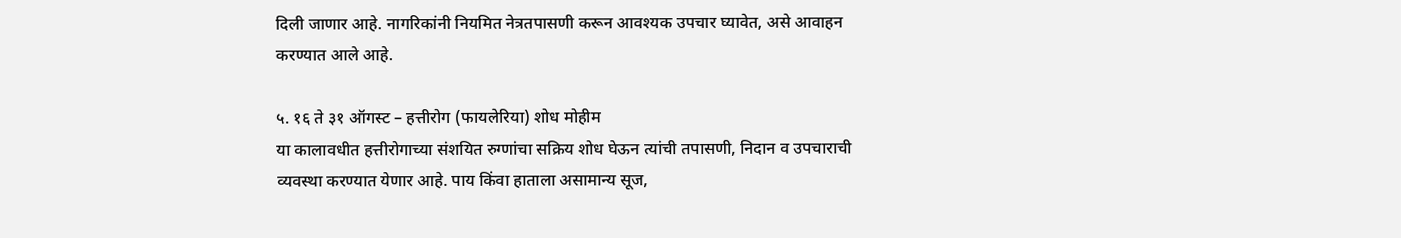दिली जाणार आहे. नागरिकांनी नियमित नेत्रतपासणी करून आवश्यक उपचार घ्यावेत, असे आवाहन करण्यात आले आहे.

५. १६ ते ३१ ऑगस्ट – हत्तीरोग (फायलेरिया) शोध मोहीम
या कालावधीत हत्तीरोगाच्या संशयित रुग्णांचा सक्रिय शोध घेऊन त्यांची तपासणी, निदान व उपचाराची व्यवस्था करण्यात येणार आहे. पाय किंवा हाताला असामान्य सूज,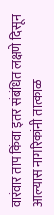वारंवार ताप किंवा इतर संबंधित लक्षणे दिसून आल्यास नागरिकांनी तात्काळ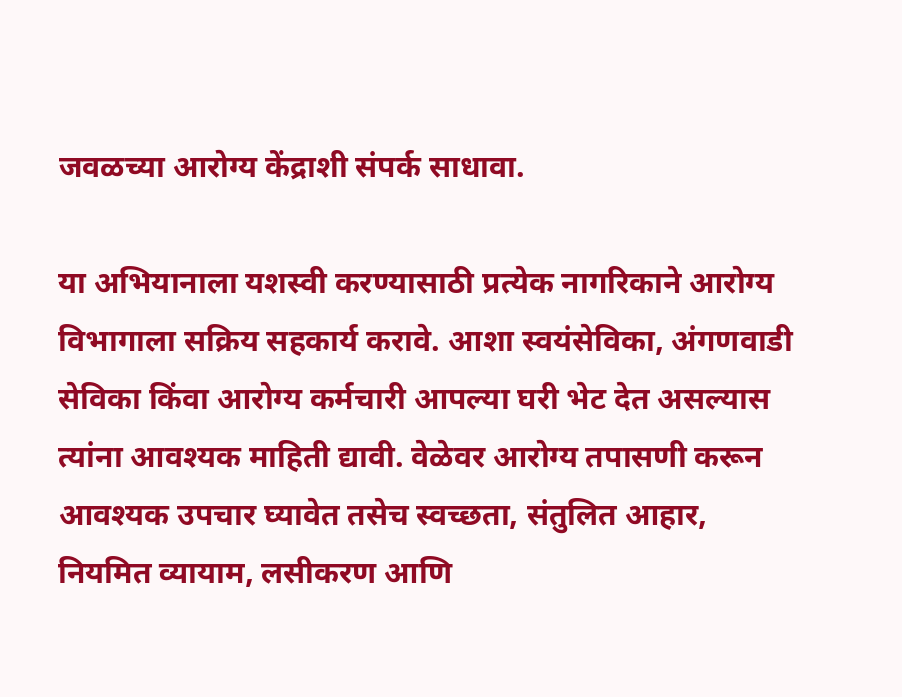जवळच्या आरोग्य केंद्राशी संपर्क साधावा.

या अभियानाला यशस्वी करण्यासाठी प्रत्येक नागरिकाने आरोग्य विभागाला सक्रिय सहकार्य करावे. आशा स्वयंसेविका, अंगणवाडी सेविका किंवा आरोग्य कर्मचारी आपल्या घरी भेट देत असल्यास त्यांना आवश्यक माहिती द्यावी. वेळेवर आरोग्य तपासणी करून आवश्यक उपचार घ्यावेत तसेच स्वच्छता, संतुलित आहार, नियमित व्यायाम, लसीकरण आणि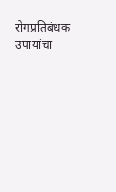रोगप्रतिबंधक उपायांचा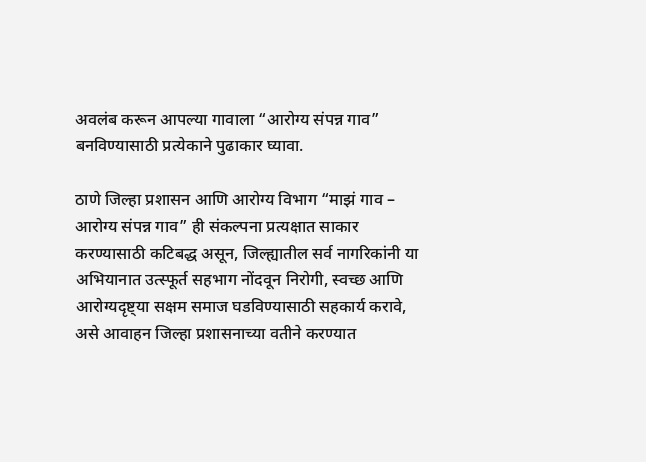अवलंब करून आपल्या गावाला “आरोग्य संपन्न गाव” बनविण्यासाठी प्रत्येकाने पुढाकार घ्यावा.

ठाणे जिल्हा प्रशासन आणि आरोग्य विभाग “माझं गाव – आरोग्य संपन्न गाव” ही संकल्पना प्रत्यक्षात साकार करण्यासाठी कटिबद्ध असून, जिल्ह्यातील सर्व नागरिकांनी या अभियानात उत्स्फूर्त सहभाग नोंदवून निरोगी, स्वच्छ आणि आरोग्यदृष्ट्या सक्षम समाज घडविण्यासाठी सहकार्य करावे, असे आवाहन जिल्हा प्रशासनाच्या वतीने करण्यात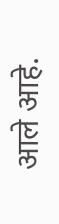आले आहे.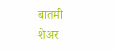बातमी शेअर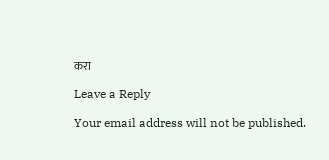करा

Leave a Reply

Your email address will not be published.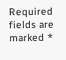Required fields are marked *